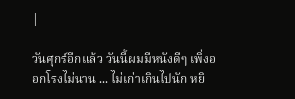|

วันศุกร์อีกแล้ว วันนี้ผมมีหนังดีๆ เพิ่งออกโรงไม่นาน ... ไม่เก่าเกินไปนัก หยิ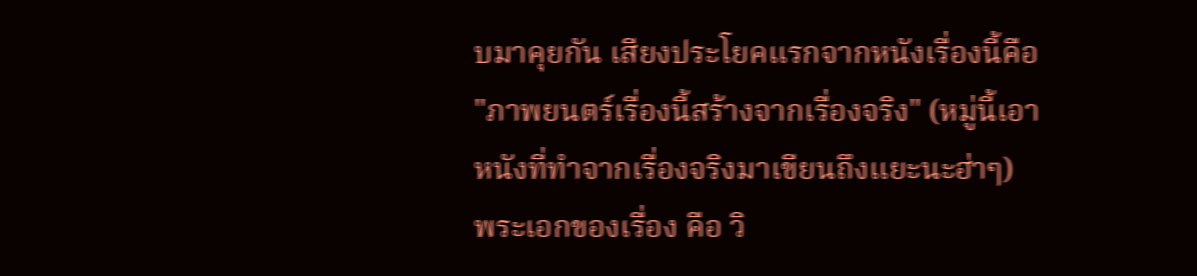บมาคุยกัน เสียงประโยคแรกจากหนังเรื่องนี้คือ "ภาพยนตร์เรื่องนี้สร้างจากเรื่องจริง" (หมู่นี้เอาหนังที่ทำจากเรื่องจริงมาเขียนถึงแยะนะฮ่าๆ)
พระเอกของเรื่อง คือ วิ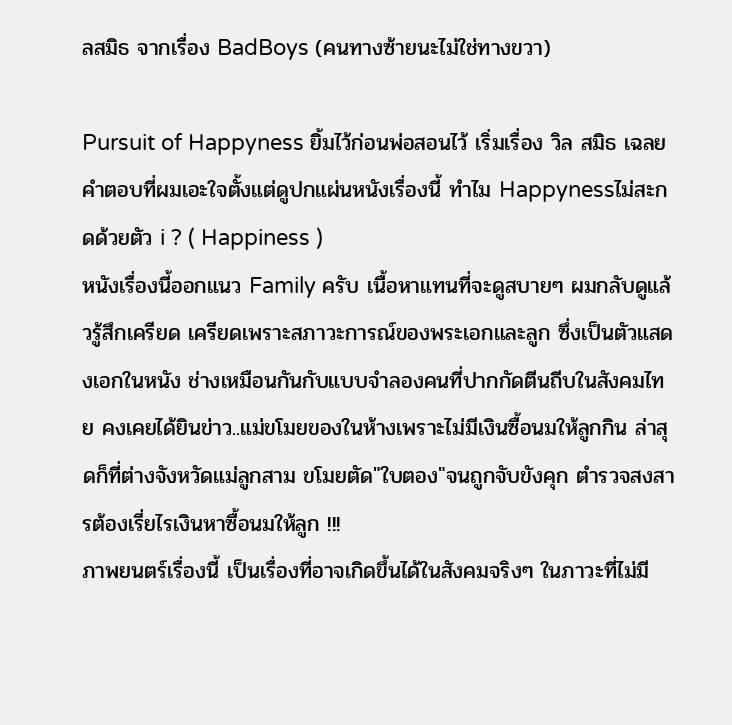ลสมิธ จากเรื่อง BadBoys (คนทางซ้ายนะไม่ใช่ทางขวา)

Pursuit of Happyness ยิ้มไว้ก่อนพ่อสอนไว้ เริ่มเรื่อง วิล สมิธ เฉลยคำตอบที่ผมเอะใจตั้งแต่ดูปกแผ่นหนังเรื่องนี้ ทำไม Happynessไม่สะกดด้วยตัว i ? ( Happiness )
หนังเรื่องนี้ออกแนว Family ครับ เนื้อหาแทนที่จะดูสบายๆ ผมกลับดูแล้วรู้สึกเครียด เครียดเพราะสภาวะการณ์ของพระเอกและลูก ซึ่งเป็นตัวแสดงเอกในหนัง ช่างเหมือนกันกับแบบจำลองคนที่ปากกัดตีนถีบในสังคมไทย คงเคยได้ยินข่าว..แม่ขโมยของในห้างเพราะไม่มีเงินซื้อนมให้ลูกกิน ล่าสุดก็ที่ต่างจังหวัดแม่ลูกสาม ขโมยตัด"ใบตอง"จนถูกจับขังคุก ตำรวจสงสารต้องเรี่ยไรเงินหาซื้อนมให้ลูก !!!
ภาพยนตร์เรื่องนี้ เป็นเรื่องที่อาจเกิดขึ้นได้ในสังคมจริงๆ ในภาวะที่ไม่มี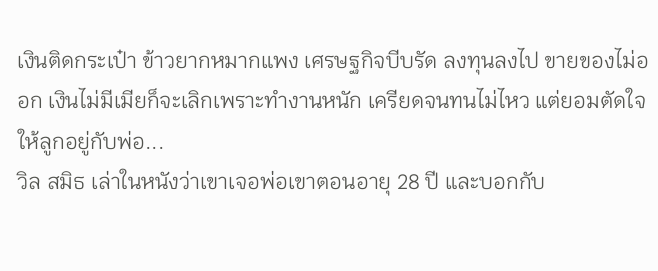เงินติดกระเป๋า ข้าวยากหมากแพง เศรษฐกิจบีบรัด ลงทุนลงไป ขายของไม่ออก เงินไม่มีเมียก็จะเลิกเพราะทำงานหนัก เครียดจนทนไม่ไหว แต่ยอมตัดใจให้ลูกอยู่กับพ่อ...
วิล สมิธ เล่าในหนังว่าเขาเจอพ่อเขาตอนอายุ 28 ปี และบอกกับ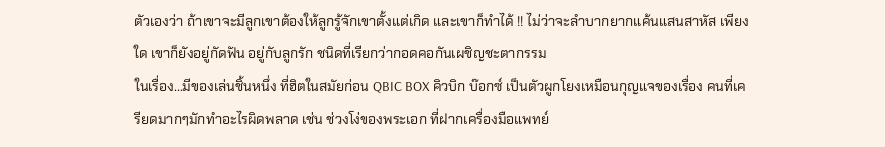ตัวเองว่า ถ้าเขาจะมีลูกเขาต้องให้ลูกรู้จักเขาตั้งแต่เกิด และเขาก็ทำได้ !! ไม่ว่าจะลำบากยากแค้นแสนสาหัส เพียงใด เขาก็ยังอยู่กัดฟัน อยู่กับลูกรัก ชนิดที่เรียกว่ากอดคอกันเผชิญชะตากรรม
ในเรื่อง...มีของเล่นชิ้นหนึ่ง ที่ฮิตในสมัยก่อน QBIC BOX คิวบิก บ๊อกซ์ เป็นตัวผูกโยงเหมือนกุญแจของเรื่อง คนที่เครียดมากๆมักทำอะไรผิดพลาด เช่น ช่วงโง่ของพระเอก ที่ฝากเครื่องมือแพทย์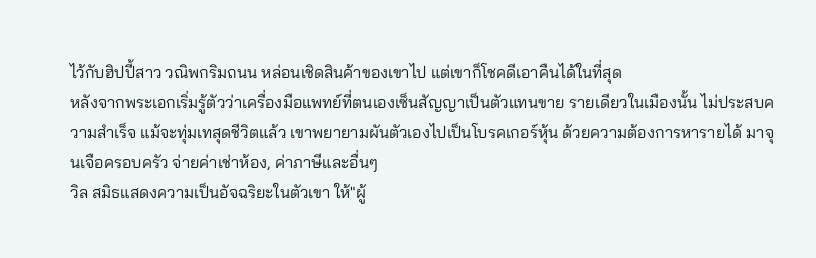ไว้กับฮิปปี้สาว วณิพกริมถนน หล่อนเชิดสินค้าของเขาไป แต่เขาก็โชคดีเอาคืนได้ในที่สุด
หลังจากพระเอกเริ่มรู้ตัวว่าเครื่องมือแพทย์ที่ตนเองเซ็นสัญญาเป็นตัวแทนขาย รายเดียวในเมืองนั้น ไม่ประสบความสำเร็จ แม้จะทุ่มเทสุดชีวิตแล้ว เขาพยายามผันตัวเองไปเป็นโบรคเกอร์หุ้น ด้วยความต้องการหารายได้ มาจุนเจือครอบครัว จ่ายค่าเช่าห้อง, ค่าภาษีและอื่นๆ
วิล สมิธแสดงความเป็นอัจฉริยะในตัวเขา ให้"ผู้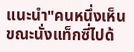แนะนำ"คนหนึ่งเห็น ขณะนั่งแท็กซี่ไปด้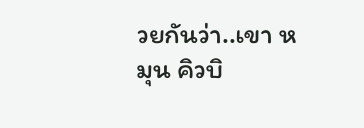วยกันว่า..เขา หมุน คิวบิ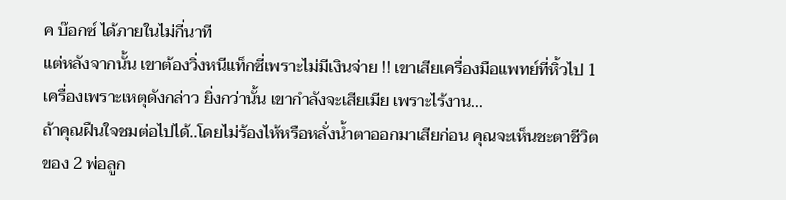ค บ๊อกซ์ ได้ภายในไม่กี่นาที
แต่หลังจากนั้น เขาต้องวิ่งหนีแท็กซี่เพราะไม่มีเงินจ่าย !! เขาเสียเครื่องมือแพทย์ที่หิ้วไป 1 เครื่องเพราะเหตุดังกล่าว ยิ่งกว่านั้น เขากำลังจะเสียเมีย เพราะไร้งาน...
ถ้าคุณฝืนใจชมต่อไปได้..โดยไม่ร้องไห้หรือหลั่งน้ำตาออกมาเสียก่อน คุณจะเห็นชะตาชีวิตของ 2 พ่อลูก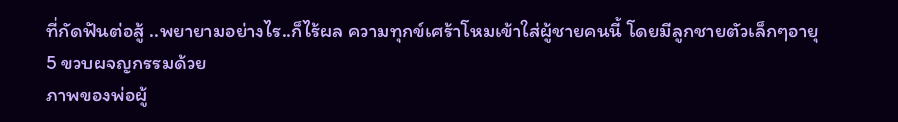ที่กัดฟันต่อสู้ ..พยายามอย่างไร..ก็ไร้ผล ความทุกข์เศร้าโหมเข้าใส่ผู้ชายคนนี้ โดยมีลูกชายตัวเล็กๆอายุ 5 ขวบผจญกรรมด้วย
ภาพของพ่อผู้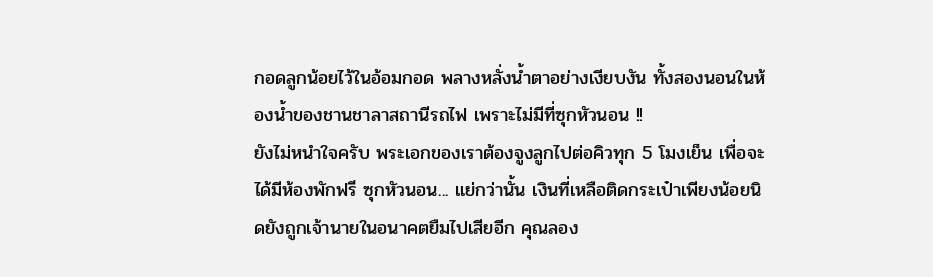กอดลูกน้อยไว้ในอ้อมกอด พลางหลั่งน้ำตาอย่างเงียบงัน ทั้งสองนอนในห้องน้ำของชานชาลาสถานีรถไฟ เพราะไม่มีที่ซุกหัวนอน !!
ยังไม่หนำใจครับ พระเอกของเราต้องจูงลูกไปต่อคิวทุก 5 โมงเย็น เพื่อจะได้มีห้องพักฟรี ซุกหัวนอน... แย่กว่านั้น เงินที่เหลือติดกระเป๋าเพียงน้อยนิดยังถูกเจ้านายในอนาคตยืมไปเสียอีก คุณลอง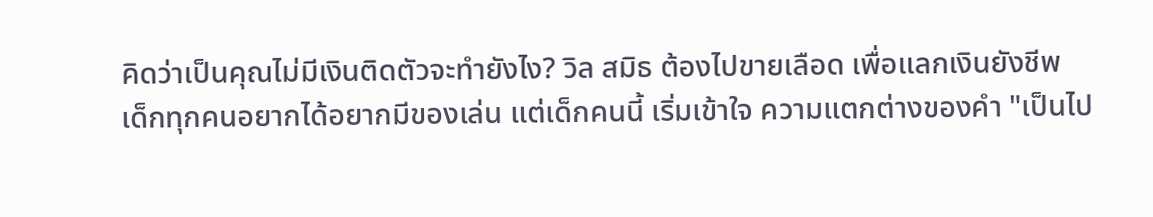คิดว่าเป็นคุณไม่มีเงินติดตัวจะทำยังไง? วิล สมิธ ต้องไปขายเลือด เพื่อแลกเงินยังชีพ
เด็กทุกคนอยากได้อยากมีของเล่น แต่เด็กคนนี้ เริ่มเข้าใจ ความแตกต่างของคำ "เป็นไป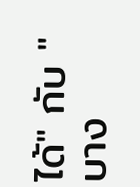ได้" กับ "บาง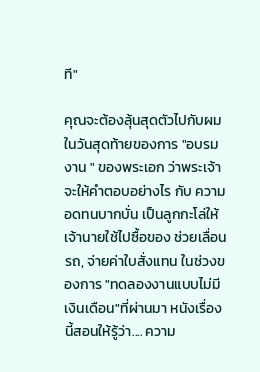ที"

คุณจะต้องลุ้นสุดตัวไปกับผม ในวันสุดท้ายของการ "อบรมงาน " ของพระเอก ว่าพระเจ้าจะให้คำตอบอย่างไร กับ ความอดทนบากบั่น เป็นลูกกะโล่ให้เจ้านายใช้ไปซื้อของ ช่วยเลื่อนรถ, จ่ายค่าใบสั่งแทน ในช่วงของการ "ทดลองงานแบบไม่มีเงินเดือน"ที่ผ่านมา หนังเรื่องนี้สอนให้รู้ว่า.... ความ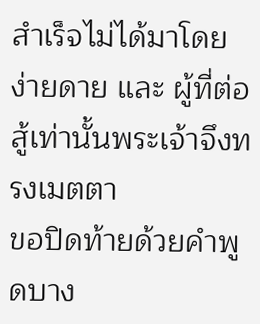สำเร็จไม่ได้มาโดยง่ายดาย และ ผู้ที่ต่อสู้เท่านั้นพระเจ้าจึงทรงเมตตา
ขอปิดท้ายด้วยคำพูดบาง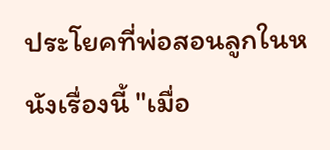ประโยคที่พ่อสอนลูกในหนังเรื่องนี้ "เมื่อ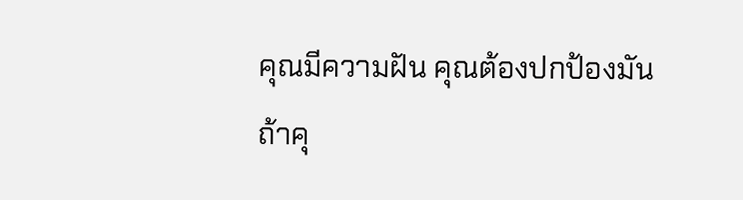คุณมีความฝัน คุณต้องปกป้องมัน
ถ้าคุ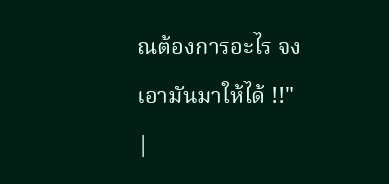ณต้องการอะไร จงเอามันมาให้ได้ !!"
|